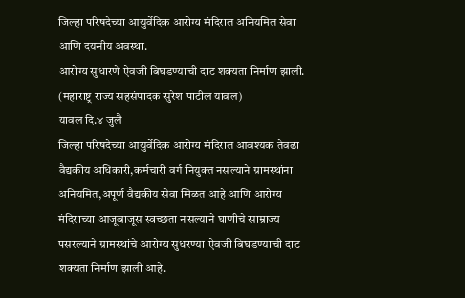जिल्हा परिषदेच्या आयुर्वेदिक आरोग्य मंदिरात अनियमित सेवा आणि दयनीय अवस्था.
आरोग्य सुधारणे ऐवजी बिघडण्याची दाट शक्यता निर्माण झाली.
(महाराष्ट्र राज्य सहसंपादक सुरेश पाटील यावल)
यावल दि.४ जुलै
जिल्हा परिषदेच्या आयुर्वेदिक आरोग्य मंदिरात आवश्यक तेवढा वैद्यकीय अधिकारी,कर्मचारी वर्ग नियुक्त नसल्याने ग्रामस्थांना अनियमित,अपूर्ण वैद्यकीय सेवा मिळत आहे आणि आरोग्य मंदिराच्या आजूबाजूस स्वच्छता नसल्याने घाणीचे साम्राज्य पसरल्याने ग्रामस्थांचे आरोग्य सुधरण्या ऐवजी बिघडण्याची दाट शक्यता निर्माण झाली आहे.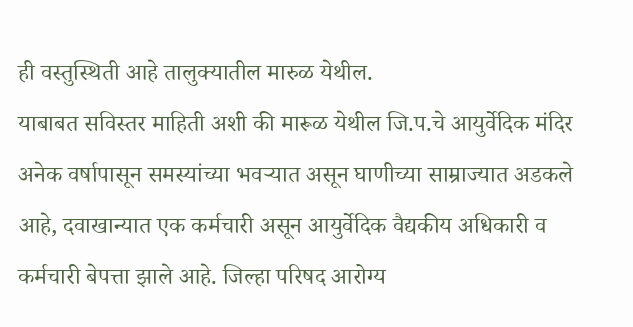ही वस्तुस्थिती आहे तालुक्यातील मारुळ येथील.
याबाबत सविस्तर माहिती अशी की मारूळ येथील जि.प.चे आयुर्वेदिक मंदिर अनेक वर्षापासून समस्यांच्या भवऱ्यात असून घाणीच्या साम्राज्यात अडकले आहे, दवाखान्यात एक कर्मचारी असून आयुर्वेदिक वैद्यकीय अधिकारी व कर्मचारी बेपत्ता झाले आहे. जिल्हा परिषद आरोग्य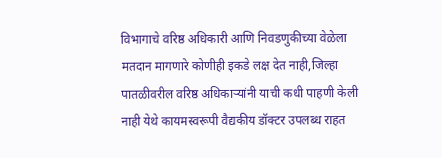विभागाचे वरिष्ठ अधिकारी आणि निवडणुकीच्या वेळेला मतदान मागणारे कोणीही इकडे लक्ष देत नाही,जिल्हा पातळीवरील वरिष्ठ अधिकाऱ्यांनी याची कधी पाहणी केली नाही येथे कायमस्वरूपी वैद्यकीय डॉक्टर उपलब्ध राहत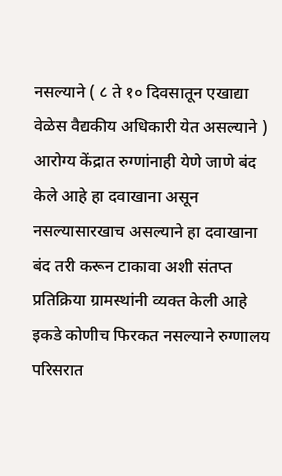नसल्याने ( ८ ते १० दिवसातून एखाद्या वेळेस वैद्यकीय अधिकारी येत असल्याने ) आरोग्य केंद्रात रुग्णांनाही येणे जाणे बंद केले आहे हा दवाखाना असून नसल्यासारखाच असल्याने हा दवाखाना बंद तरी करून टाकावा अशी संतप्त प्रतिक्रिया ग्रामस्थांनी व्यक्त केली आहे इकडे कोणीच फिरकत नसल्याने रुग्णालय परिसरात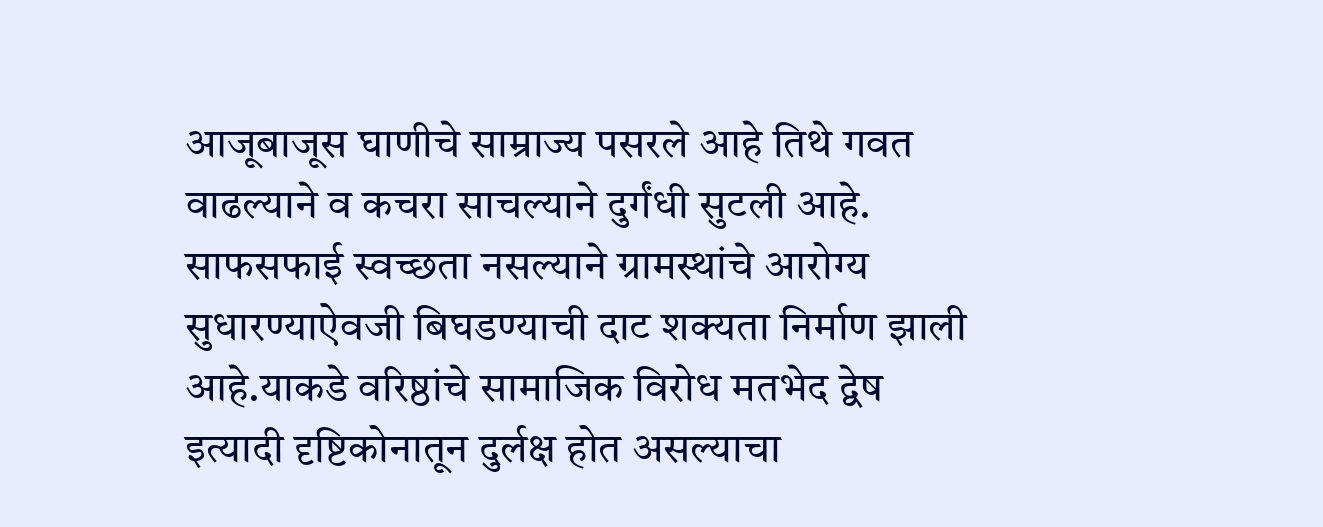आजूबाजूस घाणीचे साम्राज्य पसरले आहे तिथे गवत वाढल्याने व कचरा साचल्याने दुर्गंधी सुटली आहे. साफसफाई स्वच्छता नसल्याने ग्रामस्थांचे आरोग्य सुधारण्याऐवजी बिघडण्याची दाट शक्यता निर्माण झाली आहे.याकडे वरिष्ठांचे सामाजिक विरोध मतभेद द्वेष इत्यादी दृष्टिकोनातून दुर्लक्ष होत असल्याचा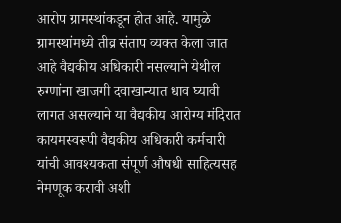आरोप ग्रामस्थांकडून होत आहे. यामुळे ग्रामस्थांमध्ये तीव्र संताप व्यक्त केला जात आहे वैद्यकीय अधिकारी नसल्याने येथील रुग्णांना खाजगी दवाखान्यात धाव घ्यावी लागत असल्याने या वैद्यकीय आरोग्य मंदिरात कायमस्वरूपी वैद्यकीय अधिकारी कर्मचारी यांची आवश्यकता संपूर्ण औषधी साहित्यसह नेमणूक करावी अशी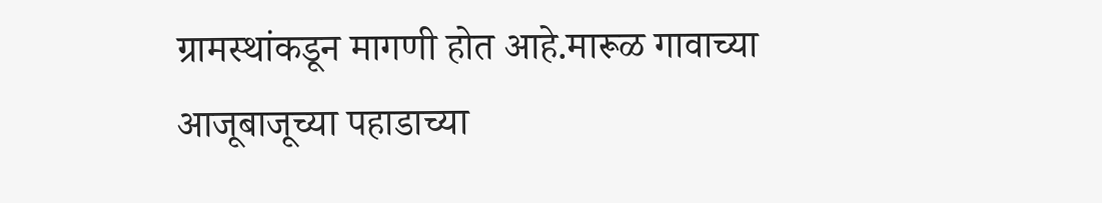ग्रामस्थांकडून मागणी होत आहे.मारूळ गावाच्या आजूबाजूच्या पहाडाच्या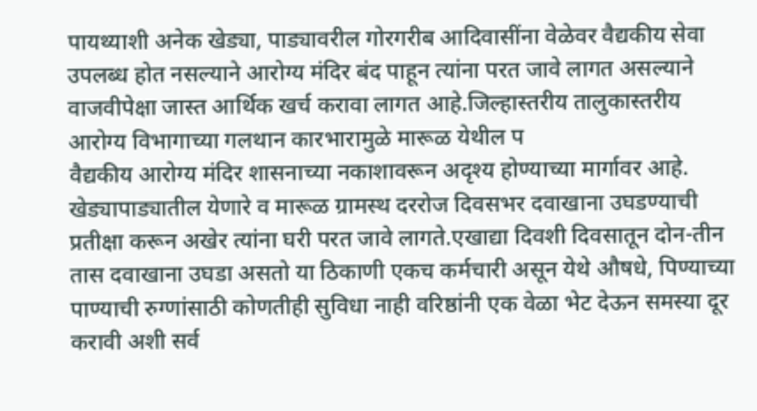पायथ्याशी अनेक खेड्या, पाड्यावरील गोरगरीब आदिवासींना वेळेवर वैद्यकीय सेवा उपलब्ध होत नसल्याने आरोग्य मंदिर बंद पाहून त्यांना परत जावे लागत असल्याने वाजवीपेक्षा जास्त आर्थिक खर्च करावा लागत आहे.जिल्हास्तरीय तालुकास्तरीय आरोग्य विभागाच्या गलथान कारभारामुळे मारूळ येथील प
वैद्यकीय आरोग्य मंदिर शासनाच्या नकाशावरून अदृश्य होण्याच्या मार्गावर आहे.
खेड्यापाड्यातील येणारे व मारूळ ग्रामस्थ दररोज दिवसभर दवाखाना उघडण्याची प्रतीक्षा करून अखेर त्यांना घरी परत जावे लागते.एखाद्या दिवशी दिवसातून दोन-तीन तास दवाखाना उघडा असतो या ठिकाणी एकच कर्मचारी असून येथे औषधे, पिण्याच्या पाण्याची रुग्णांसाठी कोणतीही सुविधा नाही वरिष्ठांनी एक वेळा भेट देऊन समस्या दूर करावी अशी सर्व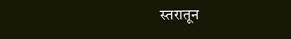स्तरातून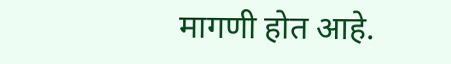मागणी होत आहे.